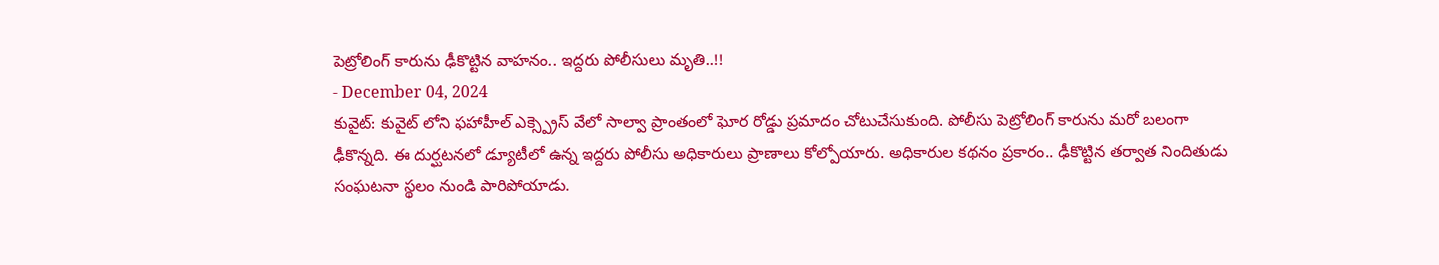పెట్రోలింగ్ కారును ఢీకొట్టిన వాహనం.. ఇద్దరు పోలీసులు మృతి..!!
- December 04, 2024
కువైట్: కువైట్ లోని ఫహాహీల్ ఎక్స్ప్రెస్ వేలో సాల్వా ప్రాంతంలో ఘోర రోడ్డు ప్రమాదం చోటుచేసుకుంది. పోలీసు పెట్రోలింగ్ కారును మరో బలంగా ఢీకొన్నది. ఈ దుర్ఘటనలో డ్యూటీలో ఉన్న ఇద్దరు పోలీసు అధికారులు ప్రాణాలు కోల్పోయారు. అధికారుల కథనం ప్రకారం.. ఢీకొట్టిన తర్వాత నిందితుడు సంఘటనా స్థలం నుండి పారిపోయాడు.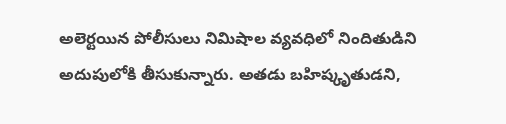అలెర్టయిన పోలీసులు నిమిషాల వ్యవధిలో నిందితుడిని అదుపులోకి తీసుకున్నారు. అతడు బహిష్కృతుడని,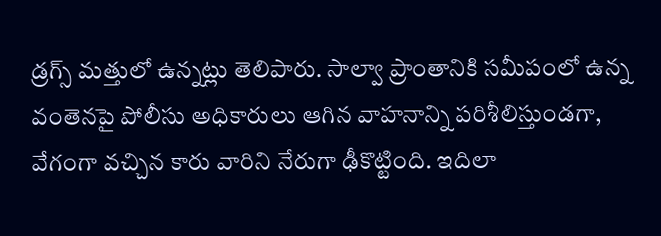డ్రగ్స్ మత్తులో ఉన్నట్లు తెలిపారు. సాల్వా ప్రాంతానికి సమీపంలో ఉన్న వంతెనపై పోలీసు అధికారులు ఆగిన వాహనాన్ని పరిశీలిస్తుండగా, వేగంగా వచ్చిన కారు వారిని నేరుగా ఢీకొట్టింది. ఇదిలా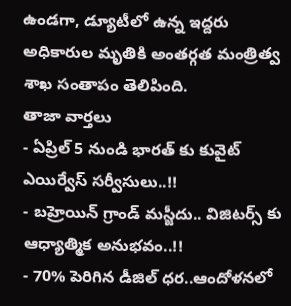ఉండగా, డ్యూటీలో ఉన్న ఇద్దరు అధికారుల మృతికి అంతర్గత మంత్రిత్వ శాఖ సంతాపం తెలిపింది.
తాజా వార్తలు
- ఏప్రిల్ 5 నుండి భారత్ కు కువైట్ ఎయిర్వేస్ సర్వీసులు..!!
- బహ్రెయిన్ గ్రాండ్ మస్జీదు.. విజిటర్స్ కు ఆధ్యాత్మిక అనుభవం..!!
- 70% పెరిగిన డీజిల్ ధర..ఆందోళనలో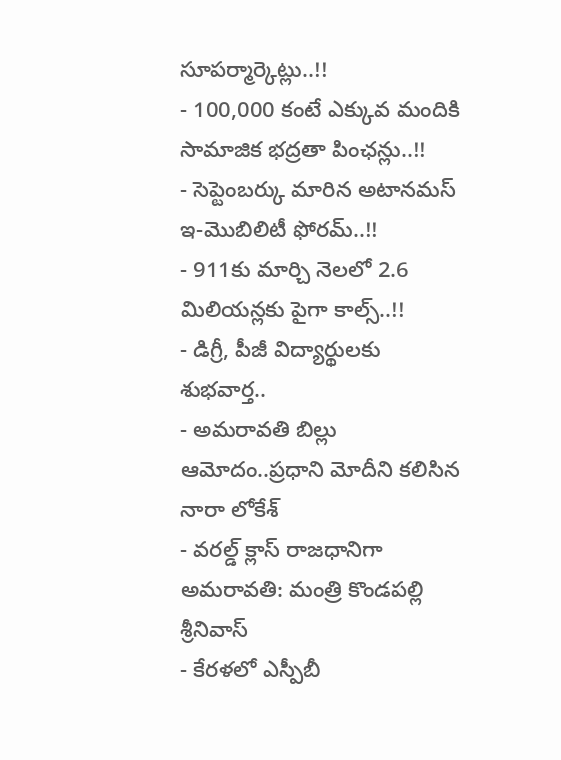సూపర్మార్కెట్లు..!!
- 100,000 కంటే ఎక్కువ మందికి సామాజిక భద్రతా పింఛన్లు..!!
- సెప్టెంబర్కు మారిన అటానమస్ ఇ-మొబిలిటీ ఫోరమ్..!!
- 911కు మార్చి నెలలో 2.6 మిలియన్లకు పైగా కాల్స్..!!
- డిగ్రీ, పీజీ విద్యార్థులకు శుభవార్త..
- అమరావతి బిల్లు ఆమోదం..ప్రధాని మోదీని కలిసిన నారా లోకేశ్
- వరల్డ్ క్లాస్ రాజధానిగా అమరావతి: మంత్రి కొండపల్లి శ్రీనివాస్
- కేరళలో ఎస్పీబీ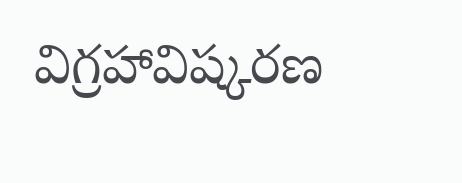విగ్రహావిష్కరణ